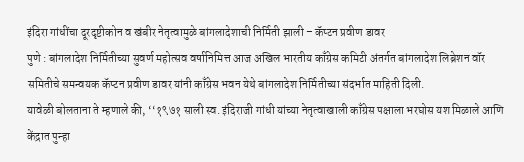इंदिरा गांधींचा दूरदृष्टीकोन व खंबीर नेतृत्वामुळे बांगलादेशाची निर्मिती झाली – कॅप्टन प्रवीण डावर
पुणे : बांगलादेश निर्मितीच्या सुवर्ण महोत्सव वर्षानिमित्त आज अखिल भारतीय काँग्रेस कमिटी अंतर्गत बांगलादेश लिब्रेशन वॉर समितीचे समन्वयक कॅप्टन प्रवीण डावर यांनी काँग्रेस भवन येथे बांगलादेश निर्मितीच्या संदर्भात माहिती दिली.
यावेळी बोलताना ते म्हणाले की, ‘‘१९७१ साली स्व. इंदिराजी गांधी यांच्या नेतृत्वाखाली काँग्रेस पक्षाला भरघोस यश मिळाले आणि केंद्रात पुन्हा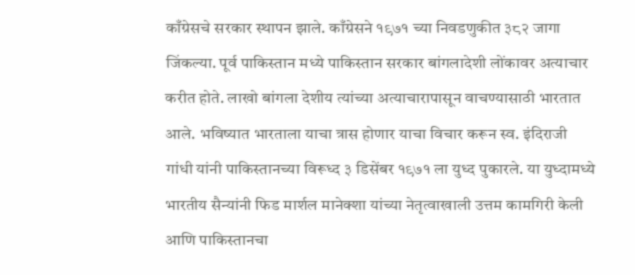काँग्रेसचे सरकार स्थापन झाले. काँग्रेसने १९७१ च्या निवडणुकीत ३८२ जागा जिंकल्या. पूर्व पाकिस्तान मध्ये पाकिस्तान सरकार बांगलादेशी लोंकावर अत्याचार करीत होते. लाखो बांगला देशीय त्यांच्या अत्याचारापासून वाचण्यासाठी भारतात आले. भविष्यात भारताला याचा त्रास होणार याचा विचार करून स्व. इंदिराजी गांधी यांनी पाकिस्तानच्या विरूध्द ३ डिसेंबर १९७१ ला युध्द पुकारले. या युध्दामध्ये भारतीय सैन्यांनी फिड मार्शल मानेक्शा यांच्या नेतृत्वाखाली उत्तम कामगिरी केली आणि पाकिस्तानचा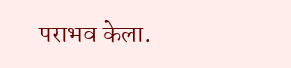पराभव केला.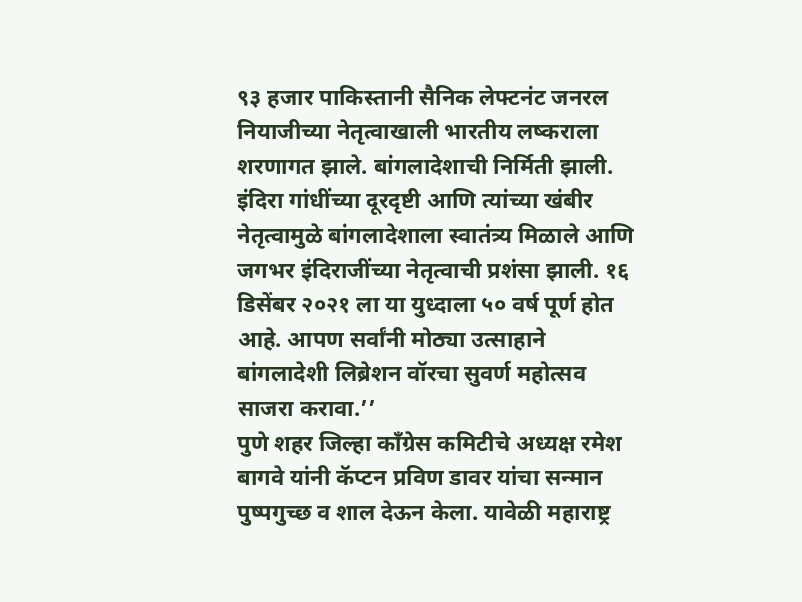९३ हजार पाकिस्तानी सैनिक लेफ्टनंट जनरल नियाजीच्या नेतृत्वाखाली भारतीय लष्कराला शरणागत झाले. बांगलादेशाची निर्मिती झाली. इंदिरा गांधींच्या दूरदृष्टी आणि त्यांच्या खंबीर नेतृत्वामुळे बांगलादेशाला स्वातंत्र्य मिळाले आणि जगभर इंदिराजींच्या नेतृत्वाची प्रशंसा झाली. १६ डिसेंबर २०२१ ला या युध्दाला ५० वर्ष पूर्ण होत आहे. आपण सर्वांनी मोठ्या उत्साहाने बांगलादेशी लिब्रेशन वॉरचा सुवर्ण महोत्सव साजरा करावा.’’
पुणे शहर जिल्हा काँग्रेस कमिटीचे अध्यक्ष रमेश बागवे यांनी कॅप्टन प्रविण डावर यांचा सन्मान पुष्पगुच्छ व शाल देऊन केला. यावेळी महाराष्ट्र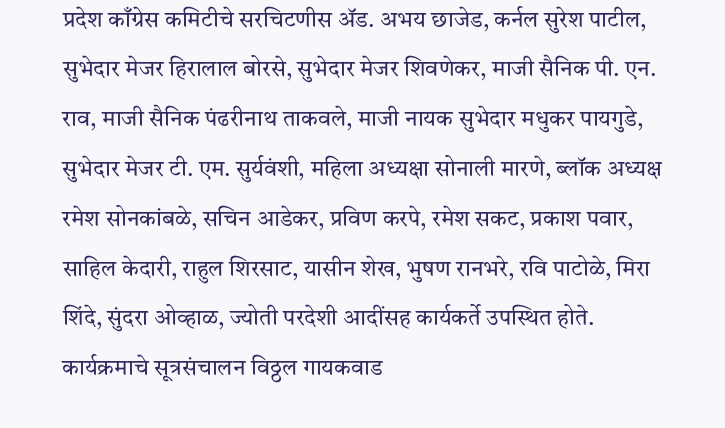प्रदेश काँग्रेस कमिटीचे सरचिटणीस ॲड. अभय छाजेड, कर्नल सुरेश पाटील, सुभेदार मेजर हिरालाल बोरसे, सुभेदार मेजर शिवणेकर, माजी सैनिक पी. एन. राव, माजी सैनिक पंढरीनाथ ताकवले, माजी नायक सुभेदार मधुकर पायगुडे, सुभेदार मेजर टी. एम. सुर्यवंशी, महिला अध्यक्षा सोनाली मारणे, ब्लॉक अध्यक्ष रमेश सोनकांबळे, सचिन आडेकर, प्रविण करपे, रमेश सकट, प्रकाश पवार, साहिल केदारी, राहुल शिरसाट, यासीन शेख, भुषण रानभरे, रवि पाटोळे, मिरा शिंदे, सुंदरा ओव्हाळ, ज्योती परदेशी आदींसह कार्यकर्ते उपस्थित होते. कार्यक्रमाचे सूत्रसंचालन विठ्ठल गायकवाड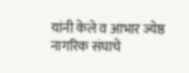यांनी केले व आभार ज्येष्ठ नागरिक संघाचे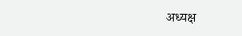अध्यक्ष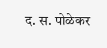द. स. पोळेकर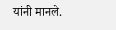यांनी मानले.